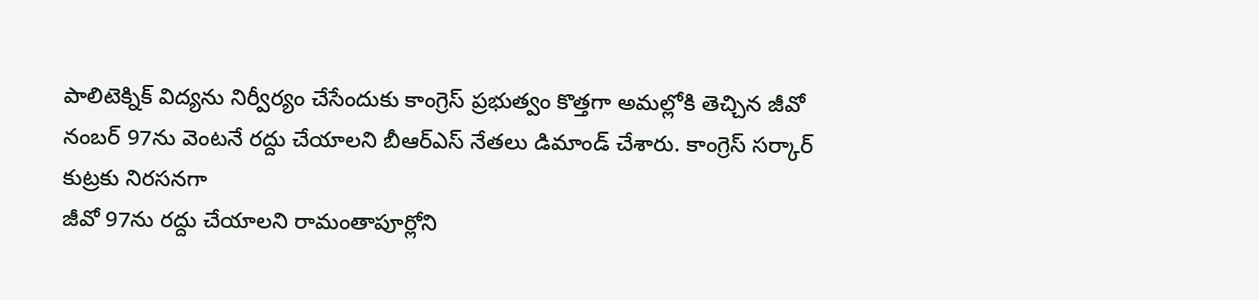పాలిటెక్నిక్ విద్యను నిర్వీర్యం చేసేందుకు కాంగ్రెస్ ప్రభుత్వం కొత్తగా అమల్లోకి తెచ్చిన జీవో నంబర్ 97ను వెంటనే రద్దు చేయాలని బీఆర్ఎస్ నేతలు డిమాండ్ చేశారు. కాంగ్రెస్ సర్కార్ కుట్రకు నిరసనగా
జీవో 97ను రద్దు చేయాలని రామంతాపూర్లోని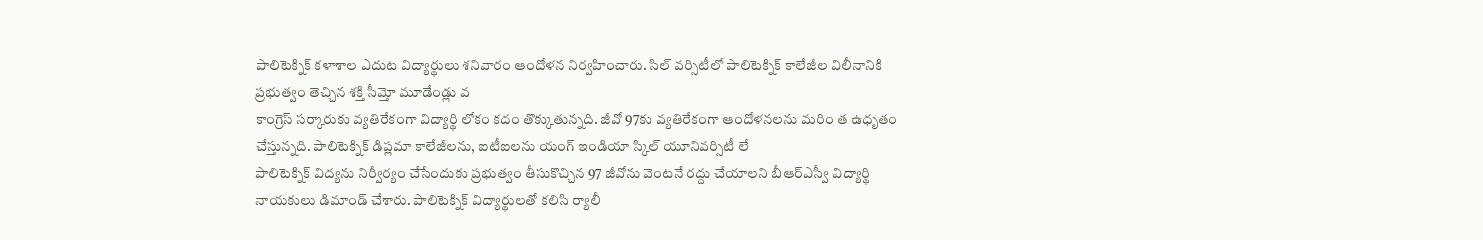పాలిటెక్నిక్ కళాశాల ఎదుట విద్యార్థులు శనివారం ఆందోళన నిర్వహించారు. సిల్ వర్సిటీలో పాలిటెక్నిక్ కాలేజీల విలీనానికి ప్రభుత్వం తెచ్చిన శక్తి సీమ్తో మూడేండ్లు వ
కాంగ్రెస్ సర్కారుకు వ్యతిరేకంగా విద్యార్థి లోకం కదం తొక్కుతున్నది. జీవో 97కు వ్యతిరేకంగా ఆందోళనలను మరిం త ఉధృతం చేస్తున్నది. పాలిటెక్నిక్ డిప్లమా కాలేజీలను, ఐటీఐలను యంగ్ ఇండియా స్కిల్ యూనివర్సిటీ లే
పాలిటెక్నిక్ విద్యను నిర్వీర్యం చేసేందుకు ప్రభుత్వం తీసుకొచ్చిన 97 జీవోను వెంటనే రద్దు చేయాలని బీఆర్ఎస్వీ విద్యార్థి నాయకులు డిమాండ్ చేశారు. పాలిటెక్నిక్ విద్యార్థులతో కలిసి ర్యాలీ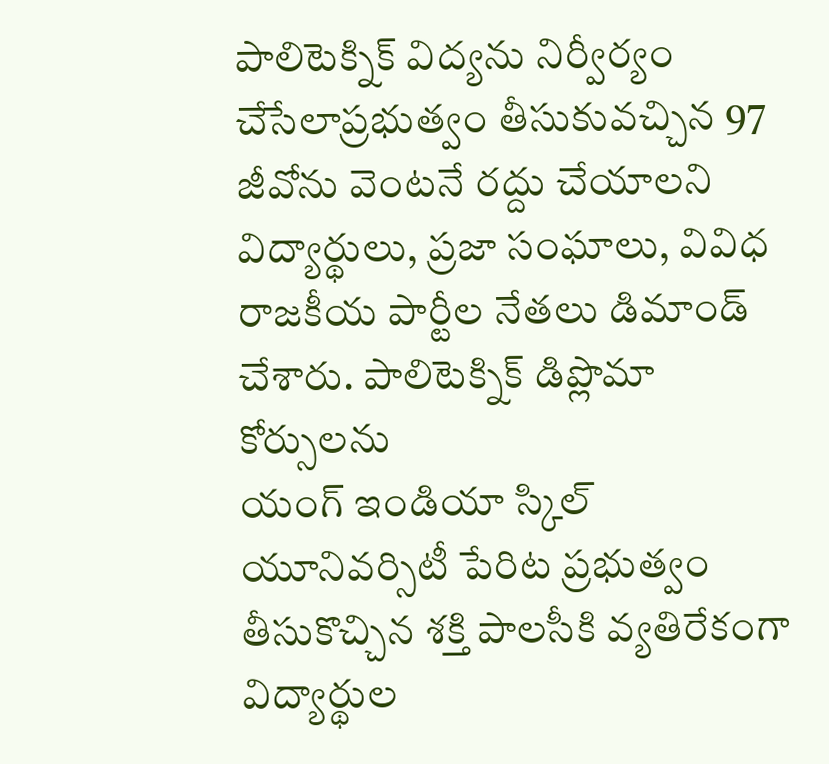పాలిటెక్నిక్ విద్యను నిర్వీర్యం చేసేలాప్రభుత్వం తీసుకువచ్చిన 97 జీవోను వెంటనే రద్దు చేయాలని విద్యార్థులు, ప్రజా సంఘాలు, వివిధ రాజకీయ పార్టీల నేతలు డిమాండ్ చేశారు. పాలిటెక్నిక్ డిప్లొమా కోర్సులను
యంగ్ ఇండియా స్కిల్ యూనివర్సిటీ పేరిట ప్రభుత్వం తీసుకొచ్చిన శక్తి పాలసీకి వ్యతిరేకంగా విద్యార్థుల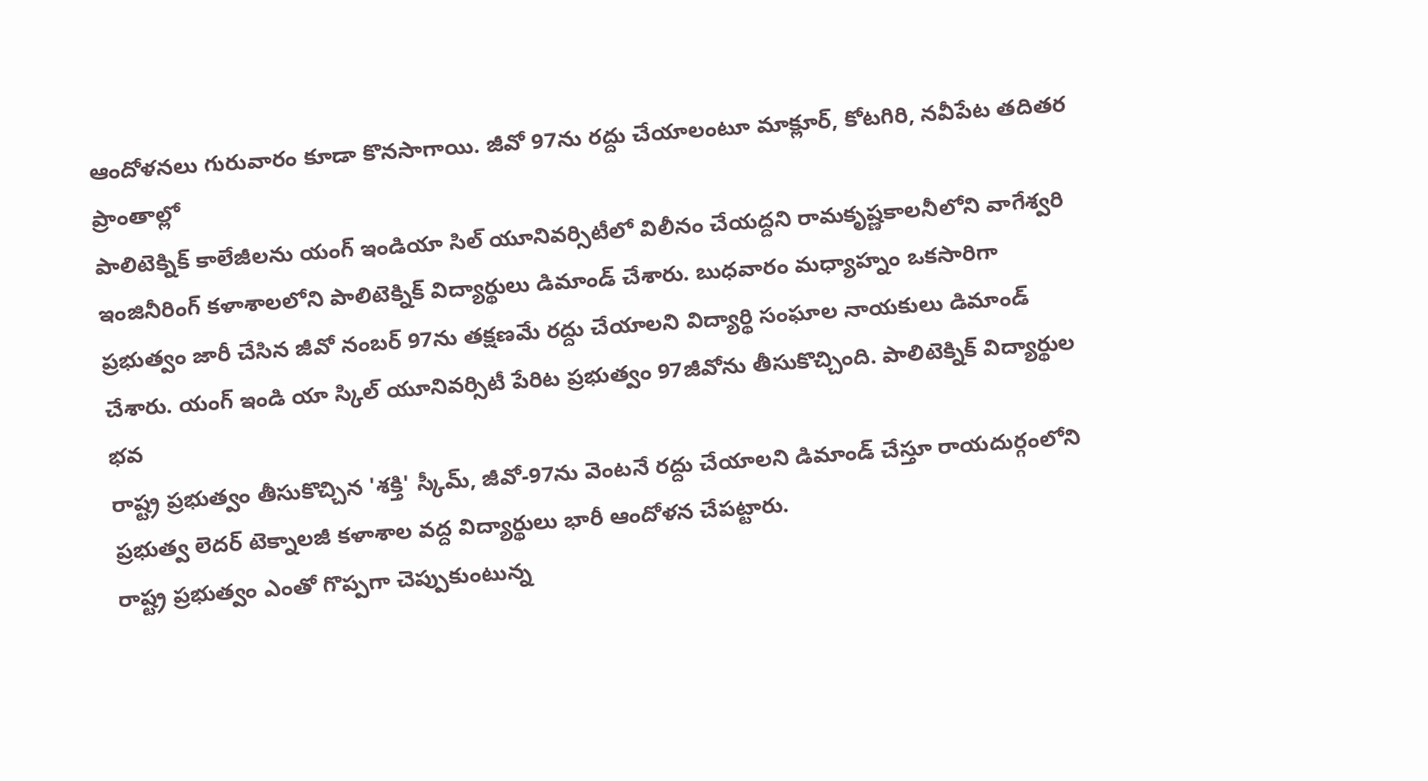ఆందోళనలు గురువారం కూడా కొనసాగాయి. జీవో 97ను రద్దు చేయాలంటూ మాక్లూర్, కోటగిరి, నవీపేట తదితర ప్రాంతాల్లో
పాలిటెక్నిక్ కాలేజీలను యంగ్ ఇండియా సిల్ యూనివర్సిటీలో విలీనం చేయద్దని రామకృష్ణకాలనీలోని వాగేశ్వరి ఇంజినీరింగ్ కళాశాలలోని పాలిటెక్నిక్ విద్యార్థులు డిమాండ్ చేశారు. బుధవారం మధ్యాహ్నం ఒకసారిగా
ప్రభుత్వం జారీ చేసిన జీవో నంబర్ 97ను తక్షణమే రద్దు చేయాలని విద్యార్థి సంఘాల నాయకులు డిమాండ్ చేశారు. యంగ్ ఇండి యా స్కిల్ యూనివర్సిటీ పేరిట ప్రభుత్వం 97జీవోను తీసుకొచ్చింది. పాలిటెక్నిక్ విద్యార్థుల భవ
రాష్ట్ర ప్రభుత్వం తీసుకొచ్చిన 'శక్తి' స్కీమ్, జీవో-97ను వెంటనే రద్దు చేయాలని డిమాండ్ చేస్తూ రాయదుర్గంలోని ప్రభుత్వ లెదర్ టెక్నాలజీ కళాశాల వద్ద విద్యార్థులు భారీ ఆందోళన చేపట్టారు.
రాష్ట్ర ప్రభుత్వం ఎంతో గొప్పగా చెప్పుకుంటున్న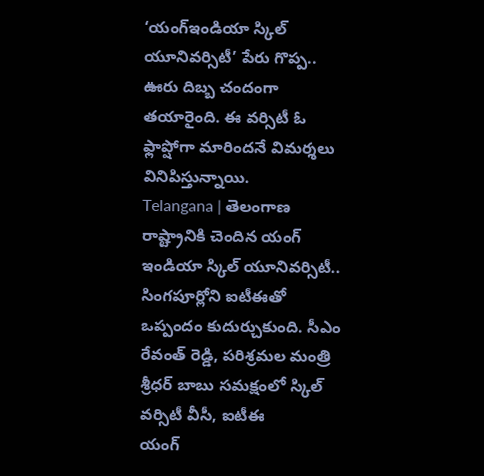‘యంగ్ఇండియా స్కిల్ యూనివర్సిటీ’ పేరు గొప్ప.. ఊరు దిబ్బ చందంగా తయారైంది. ఈ వర్సిటీ ఓ ఫ్లాప్షోగా మారిందనే విమర్శలు వినిపిస్తున్నాయి.
Telangana | తెలంగాణ రాష్ట్రానికి చెందిన యంగ్ ఇండియా స్కిల్ యూనివర్సిటీ.. సింగపూర్లోని ఐటీఈతో ఒప్పందం కుదుర్చుకుంది. సీఎం రేవంత్ రెడ్డి, పరిశ్రమల మంత్రి శ్రీధర్ బాబు సమక్షంలో స్కిల్ వర్సిటీ వీసీ, ఐటీఈ
యంగ్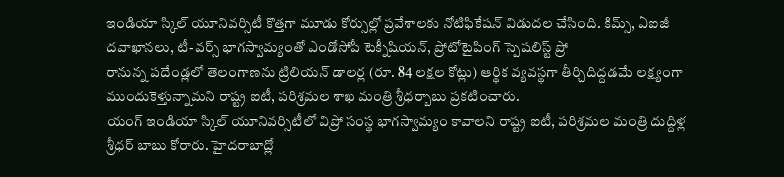ఇండియా స్కిల్ యూనివర్సిటీ కొత్తగా మూడు కోర్సుల్లో ప్రవేశాలకు నోటిఫికేషన్ విడుదల చేసింది. కిమ్స్, ఏఐజీ దవాఖానలు, టీ-వర్స్ భాగస్వామ్యంతో ఎండోసోపీ టెక్నీషియన్, ప్రోటోటైపింగ్ స్పెషలిస్ట్ ప్రో
రానున్న పదేండ్లలో తెలంగాణను ట్రిలియన్ డాలర్ల (రూ. 84 లక్షల కోట్లు) ఆర్థిక వ్యవస్థగా తీర్చిదిద్దడమే లక్ష్యంగా ముందుకెళ్తున్నామని రాష్ట్ర ఐటీ, పరిశ్రమల శాఖ మంత్రి శ్రీధర్బాబు ప్రకటించారు.
యంగ్ ఇండియా స్కిల్ యూనివర్సిటీలో విప్రో సంస్థ భాగస్వామ్యం కావాలని రాష్ట్ర ఐటీ, పరిశ్రమల మంత్రి దుద్దిళ్ల శ్రీధర్ బాబు కోరారు. హైదరాబాద్లో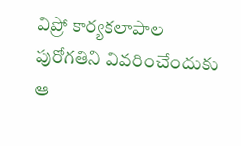విప్రో కార్యకలాపాల పురోగతిని వివరించేందుకు ఆ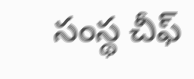సంస్థ చీఫ్